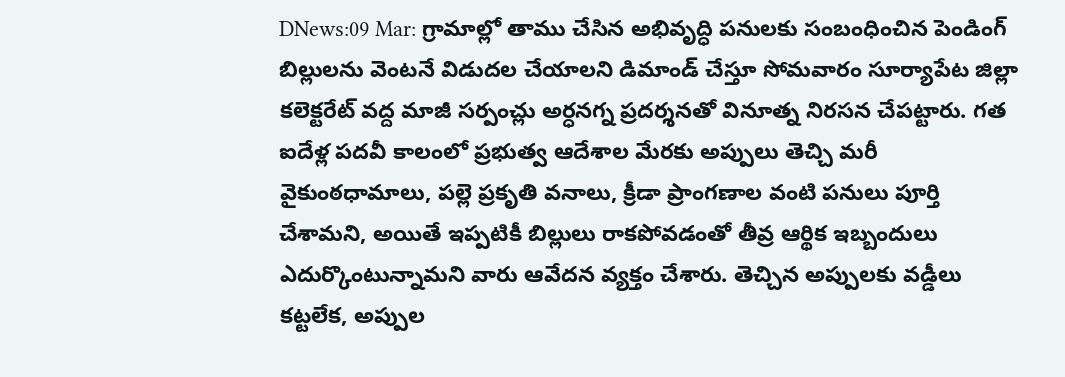DNews:09 Mar: గ్రామాల్లో తాము చేసిన అభివృద్ధి పనులకు సంబంధించిన పెండింగ్ బిల్లులను వెంటనే విడుదల చేయాలని డిమాండ్ చేస్తూ సోమవారం సూర్యాపేట జిల్లా కలెక్టరేట్ వద్ద మాజీ సర్పంచ్లు అర్ధనగ్న ప్రదర్శనతో వినూత్న నిరసన చేపట్టారు. గత ఐదేళ్ల పదవీ కాలంలో ప్రభుత్వ ఆదేశాల మేరకు అప్పులు తెచ్చి మరీ వైకుంఠధామాలు, పల్లె ప్రకృతి వనాలు, క్రీడా ప్రాంగణాల వంటి పనులు పూర్తి చేశామని, అయితే ఇప్పటికీ బిల్లులు రాకపోవడంతో తీవ్ర ఆర్థిక ఇబ్బందులు ఎదుర్కొంటున్నామని వారు ఆవేదన వ్యక్తం చేశారు. తెచ్చిన అప్పులకు వడ్డీలు కట్టలేక, అప్పుల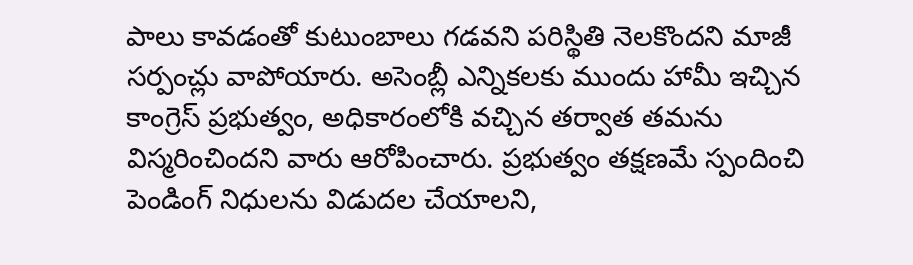పాలు కావడంతో కుటుంబాలు గడవని పరిస్థితి నెలకొందని మాజీ సర్పంచ్లు వాపోయారు. అసెంబ్లీ ఎన్నికలకు ముందు హామీ ఇచ్చిన కాంగ్రెస్ ప్రభుత్వం, అధికారంలోకి వచ్చిన తర్వాత తమను విస్మరించిందని వారు ఆరోపించారు. ప్రభుత్వం తక్షణమే స్పందించి పెండింగ్ నిధులను విడుదల చేయాలని,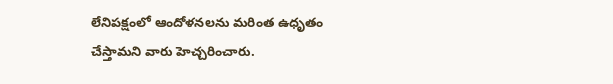లేనిపక్షంలో ఆందోళనలను మరింత ఉధృతం చేస్తామని వారు హెచ్చరించారు.